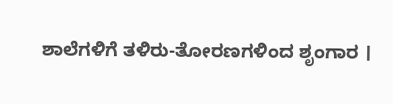ಶಾಲೆಗಳಿಗೆ ತಳಿರು-ತೋರಣಗಳಿಂದ ಶೃಂಗಾರ ।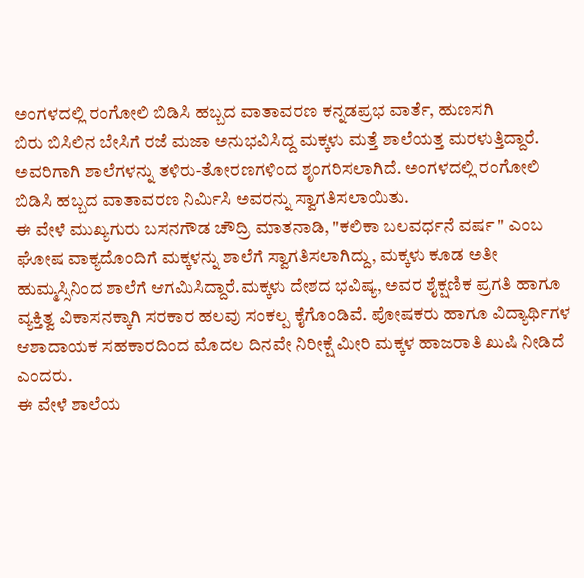ಅಂಗಳದಲ್ಲಿ ರಂಗೋಲಿ ಬಿಡಿಸಿ ಹಬ್ಬದ ವಾತಾವರಣ ಕನ್ನಡಪ್ರಭ ವಾರ್ತೆ, ಹುಣಸಗಿ
ಬಿರು ಬಿಸಿಲಿನ ಬೇಸಿಗೆ ರಜೆ ಮಜಾ ಅನುಭವಿಸಿದ್ದ ಮಕ್ಕಳು ಮತ್ತೆ ಶಾಲೆಯತ್ತ ಮರಳುತ್ತಿದ್ದಾರೆ. ಅವರಿಗಾಗಿ ಶಾಲೆಗಳನ್ನು ತಳಿರು-ತೋರಣಗಳಿಂದ ಶೃಂಗರಿಸಲಾಗಿದೆ. ಅಂಗಳದಲ್ಲಿ ರಂಗೋಲಿ ಬಿಡಿಸಿ ಹಬ್ಬದ ವಾತಾವರಣ ನಿರ್ಮಿಸಿ ಅವರನ್ನು ಸ್ವಾಗತಿಸಲಾಯಿತು.
ಈ ವೇಳೆ ಮುಖ್ಯಗುರು ಬಸನಗೌಡ ಚೌದ್ರಿ ಮಾತನಾಡಿ, "ಕಲಿಕಾ ಬಲವರ್ಧನೆ ವರ್ಷ " ಎಂಬ ಘೋಷ ವಾಕ್ಯದೊಂದಿಗೆ ಮಕ್ಕಳನ್ನು ಶಾಲೆಗೆ ಸ್ವಾಗತಿಸಲಾಗಿದ್ದು, ಮಕ್ಕಳು ಕೂಡ ಅತೀ ಹುಮ್ಮಸ್ಸಿನಿಂದ ಶಾಲೆಗೆ ಆಗಮಿಸಿದ್ದಾರೆ.ಮಕ್ಕಳು ದೇಶದ ಭವಿಷ್ಯ, ಅವರ ಶೈಕ್ಷಣಿಕ ಪ್ರಗತಿ ಹಾಗೂ ವ್ಯಕ್ತಿತ್ವ ವಿಕಾಸನಕ್ಕಾಗಿ ಸರಕಾರ ಹಲವು ಸಂಕಲ್ಪ ಕೈಗೊಂಡಿವೆ. ಪೋಷಕರು ಹಾಗೂ ವಿದ್ಯಾರ್ಥಿಗಳ ಆಶಾದಾಯಕ ಸಹಕಾರದಿಂದ ಮೊದಲ ದಿನವೇ ನಿರೀಕ್ಷೆ ಮೀರಿ ಮಕ್ಕಳ ಹಾಜರಾತಿ ಖುಷಿ ನೀಡಿದೆ ಎಂದರು.
ಈ ವೇಳೆ ಶಾಲೆಯ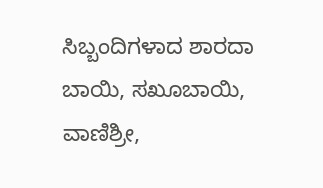ಸಿಬ್ಬಂದಿಗಳಾದ ಶಾರದಾ ಬಾಯಿ, ಸಖೂಬಾಯಿ, ವಾಣಿಶ್ರೀ,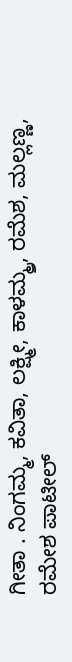ಗೀತಾ . ನಿಂಗಮ್ಮ, ಕವಿತಾ, ಲಕ್ಷ್ಮೀ, ಕಾಳಮ್ಮ್ರ, ರಮೆಶ, ಮಲ್ಲಣ್ಣ, ರಮೇಶ ಪಾಟೀಲ್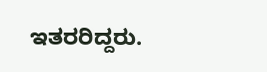ಇತರರಿದ್ದರು.